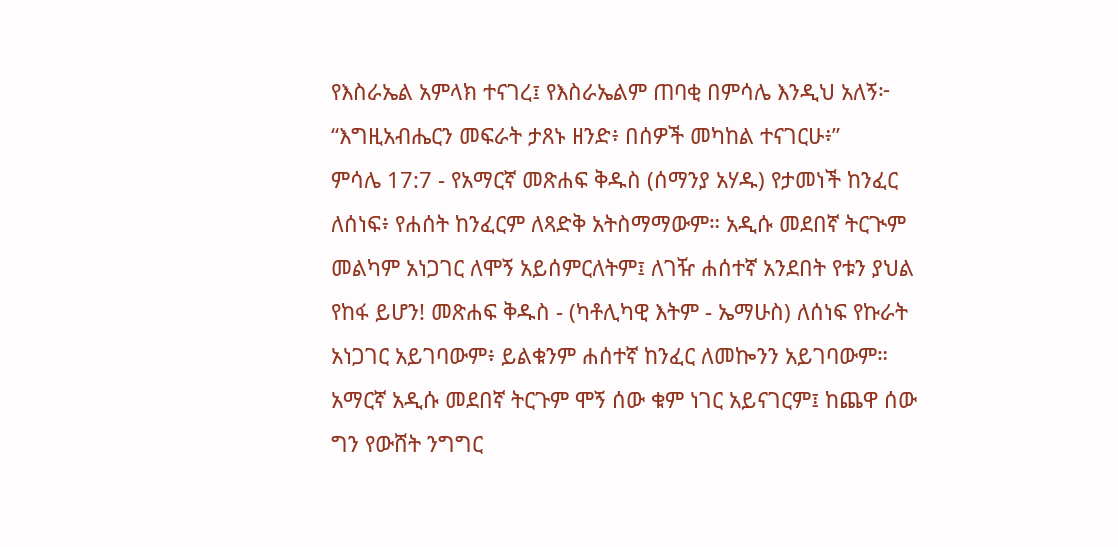የእስራኤል አምላክ ተናገረ፤ የእስራኤልም ጠባቂ በምሳሌ እንዲህ አለኝ፦ “እግዚአብሔርን መፍራት ታጸኑ ዘንድ፥ በሰዎች መካከል ተናገርሁ፥”
ምሳሌ 17:7 - የአማርኛ መጽሐፍ ቅዱስ (ሰማንያ አሃዱ) የታመነች ከንፈር ለሰነፍ፥ የሐሰት ከንፈርም ለጻድቅ አትስማማውም። አዲሱ መደበኛ ትርጒም መልካም አነጋገር ለሞኝ አይሰምርለትም፤ ለገዥ ሐሰተኛ አንደበት የቱን ያህል የከፋ ይሆን! መጽሐፍ ቅዱስ - (ካቶሊካዊ እትም - ኤማሁስ) ለሰነፍ የኩራት አነጋገር አይገባውም፥ ይልቁንም ሐሰተኛ ከንፈር ለመኰንን አይገባውም። አማርኛ አዲሱ መደበኛ ትርጉም ሞኝ ሰው ቁም ነገር አይናገርም፤ ከጨዋ ሰው ግን የውሸት ንግግር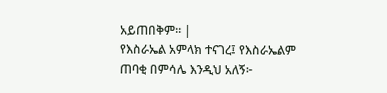አይጠበቅም። |
የእስራኤል አምላክ ተናገረ፤ የእስራኤልም ጠባቂ በምሳሌ እንዲህ አለኝ፦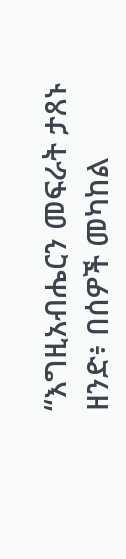“እግዚአብሔርን መፍራት ታጸኑ ዘንድ፥ በሰዎች መካከል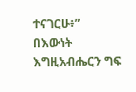ተናገርሁ፥”
በእውነት እግዚአብሔርን ግፍ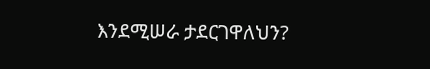እንደሚሠራ ታደርገዋለህን?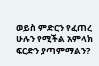ወይስ ምድርን የፈጠረ ሁሉን የሚችል አምላክ ፍርድን ያጣምማልን?